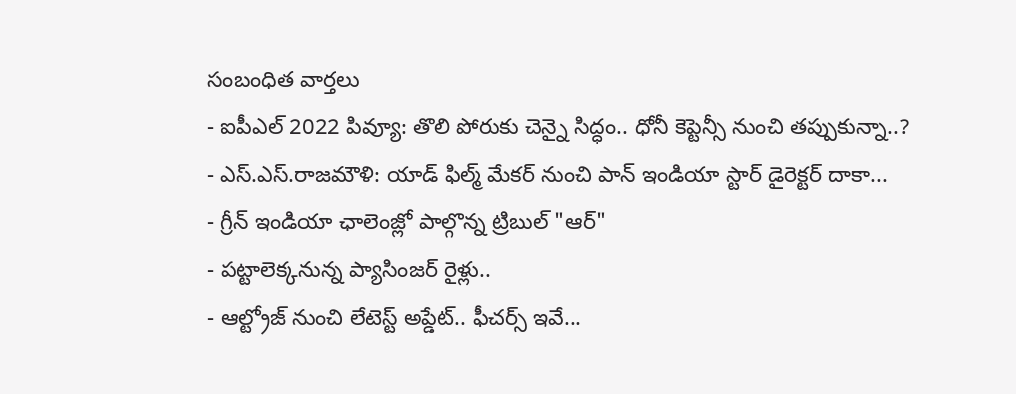సంబంధిత వార్తలు
- ఐపీఎల్ 2022 పివ్యూ: తొలి పోరుకు చెన్నై సిద్ధం.. ధోనీ కెప్టెన్సీ నుంచి తప్పుకున్నా..?
- ఎస్.ఎస్.రాజమౌళి: యాడ్ ఫిల్మ్ మేకర్ నుంచి పాన్ ఇండియా స్టార్ డైరెక్టర్ దాకా...
- గ్రీన్ ఇండియా ఛాలెంజ్లో పాల్గొన్న ట్రిబుల్ "ఆర్"
- పట్టాలెక్కనున్న ప్యాసింజర్ రైళ్లు..
- ఆల్ట్రోజ్ నుంచి లేటెస్ట్ అప్డేట్.. ఫీచర్స్ ఇవే...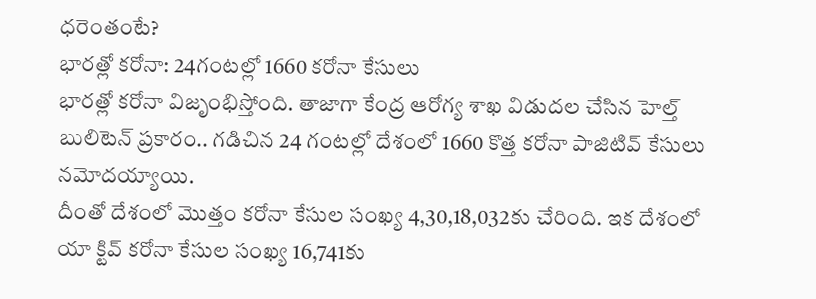ధరెంతంటే?
భారత్లో కరోనా: 24గంటల్లో 1660 కరోనా కేసులు
భారత్లో కరోనా విజృంభిస్తోంది. తాజాగా కేంద్ర ఆరోగ్య శాఖ విడుదల చేసిన హెల్త్ బులిటెన్ ప్రకారం.. గడిచిన 24 గంటల్లో దేశంలో 1660 కొత్త కరోనా పాజిటివ్ కేసులు నమోదయ్యాయి.
దీంతో దేశంలో మొత్తం కరోనా కేసుల సంఖ్య 4,30,18,032కు చేరింది. ఇక దేశంలో యా క్టివ్ కరోనా కేసుల సంఖ్య 16,741కు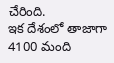చేరింది.
ఇక దేశంలో తాజాగా 4100 మంది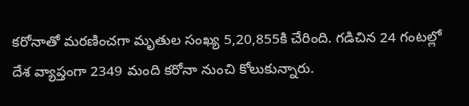కరోనాతో మరణించగా మృతుల సంఖ్య 5,20,855కి చేరింది. గడిచిన 24 గంటల్లో దేశ వ్యాప్తంగా 2349 మంది కరోనా నుంచి కోలుకున్నారు.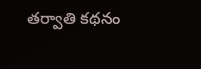తర్వాతి కథనం